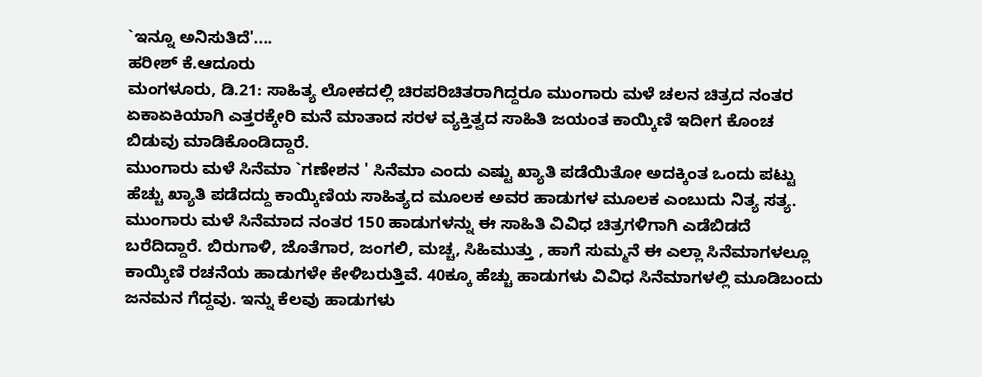`ಇನ್ನೂ ಅನಿಸುತಿದೆ'....
ಹರೀಶ್ ಕೆ.ಆದೂರು
ಮಂಗಳೂರು, ಡಿ.21: ಸಾಹಿತ್ಯ ಲೋಕದಲ್ಲಿ ಚಿರಪರಿಚಿತರಾಗಿದ್ದರೂ ಮುಂಗಾರು ಮಳೆ ಚಲನ ಚಿತ್ರದ ನಂತರ ಏಕಾಏಕಿಯಾಗಿ ಎತ್ತರಕ್ಕೇರಿ ಮನೆ ಮಾತಾದ ಸರಳ ವ್ಯಕ್ತಿತ್ವದ ಸಾಹಿತಿ ಜಯಂತ ಕಾಯ್ಕಿಣಿ ಇದೀಗ ಕೊಂಚ ಬಿಡುವು ಮಾಡಿಕೊಂಡಿದ್ದಾರೆ.
ಮುಂಗಾರು ಮಳೆ ಸಿನೆಮಾ `ಗಣೇಶನ ' ಸಿನೆಮಾ ಎಂದು ಎಷ್ಟು ಖ್ಯಾತಿ ಪಡೆಯಿತೋ ಅದಕ್ಕಿಂತ ಒಂದು ಪಟ್ಟು ಹೆಚ್ಚು ಖ್ಯಾತಿ ಪಡೆದದ್ದು ಕಾಯ್ಕಿಣಿಯ ಸಾಹಿತ್ಯದ ಮೂಲಕ ಅವರ ಹಾಡುಗಳ ಮೂಲಕ ಎಂಬುದು ನಿತ್ಯ ಸತ್ಯ.
ಮುಂಗಾರು ಮಳೆ ಸಿನೆಮಾದ ನಂತರ 150 ಹಾಡುಗಳನ್ನು ಈ ಸಾಹಿತಿ ವಿವಿಧ ಚಿತ್ರಗಳಿಗಾಗಿ ಎಡೆಬಿಡದೆ ಬರೆದಿದ್ದಾರೆ. ಬಿರುಗಾಳಿ, ಜೊತೆಗಾರ, ಜಂಗಲಿ, ಮಚ್ಚ, ಸಿಹಿಮುತ್ತು , ಹಾಗೆ ಸುಮ್ಮನೆ ಈ ಎಲ್ಲಾ ಸಿನೆಮಾಗಳಲ್ಲೂ ಕಾಯ್ಕಿಣಿ ರಚನೆಯ ಹಾಡುಗಳೇ ಕೇಳಿಬರುತ್ತಿವೆ. 40ಕ್ಕೂ ಹೆಚ್ಚು ಹಾಡುಗಳು ವಿವಿಧ ಸಿನೆಮಾಗಳಲ್ಲಿ ಮೂಡಿಬಂದು ಜನಮನ ಗೆದ್ದವು. ಇನ್ನು ಕೆಲವು ಹಾಡುಗಳು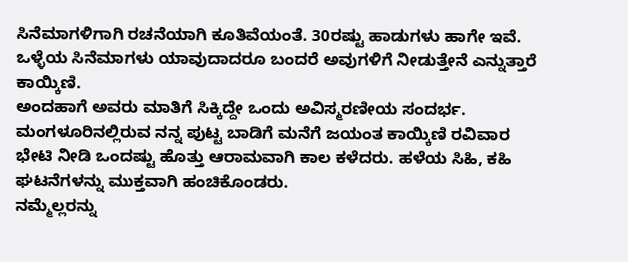ಸಿನೆಮಾಗಳಿಗಾಗಿ ರಚನೆಯಾಗಿ ಕೂತಿವೆಯಂತೆ. 30ರಷ್ಟು ಹಾಡುಗಳು ಹಾಗೇ ಇವೆ. ಒಳ್ಳೆಯ ಸಿನೆಮಾಗಳು ಯಾವುದಾದರೂ ಬಂದರೆ ಅವುಗಳಿಗೆ ನೀಡುತ್ತೇನೆ ಎನ್ನುತ್ತಾರೆ ಕಾಯ್ಕಿಣಿ.
ಅಂದಹಾಗೆ ಅವರು ಮಾತಿಗೆ ಸಿಕ್ಕಿದ್ದೇ ಒಂದು ಅವಿಸ್ಮರಣೀಯ ಸಂದರ್ಭ. ಮಂಗಳೂರಿನಲ್ಲಿರುವ ನನ್ನ ಪುಟ್ಟ ಬಾಡಿಗೆ ಮನೆಗೆ ಜಯಂತ ಕಾಯ್ಕಿಣಿ ರವಿವಾರ ಭೇಟಿ ನೀಡಿ ಒಂದಷ್ಟು ಹೊತ್ತು ಆರಾಮವಾಗಿ ಕಾಲ ಕಳೆದರು. ಹಳೆಯ ಸಿಹಿ, ಕಹಿ ಘಟನೆಗಳನ್ನು ಮುಕ್ತವಾಗಿ ಹಂಚಿಕೊಂಡರು.
ನಮ್ಮೆಲ್ಲರನ್ನು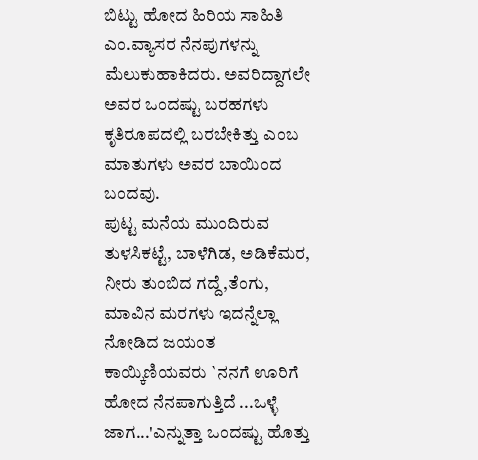ಬಿಟ್ಟು ಹೋದ ಹಿರಿಯ ಸಾಹಿತಿ ಎಂ.ವ್ಯಾಸರ ನೆನಪುಗಳನ್ನು ಮೆಲುಕುಹಾಕಿದರು. ಅವರಿದ್ದಾಗಲೇ ಅವರ ಒಂದಷ್ಟು ಬರಹಗಳು ಕೃತಿರೂಪದಲ್ಲಿ ಬರಬೇಕಿತ್ತು ಎಂಬ ಮಾತುಗಳು ಅವರ ಬಾಯಿಂದ ಬಂದವು.
ಪುಟ್ಟ ಮನೆಯ ಮುಂದಿರುವ ತುಳಸಿಕಟ್ಟೆ, ಬಾಳೆಗಿಡ, ಅಡಿಕೆಮರ, ನೀರು ತುಂಬಿದ ಗದ್ದೆ,ತೆಂಗು, ಮಾವಿನ ಮರಗಳು ಇದನ್ನೆಲ್ಲಾ ನೋಡಿದ ಜಯಂತ ಕಾಯ್ಕಿಣಿಯವರು `ನನಗೆ ಊರಿಗೆ ಹೋದ ನೆನಪಾಗುತ್ತಿದೆ ...ಒಳ್ಳೆ ಜಾಗ...'ಎನ್ನುತ್ತಾ ಒಂದಷ್ಟು ಹೊತ್ತು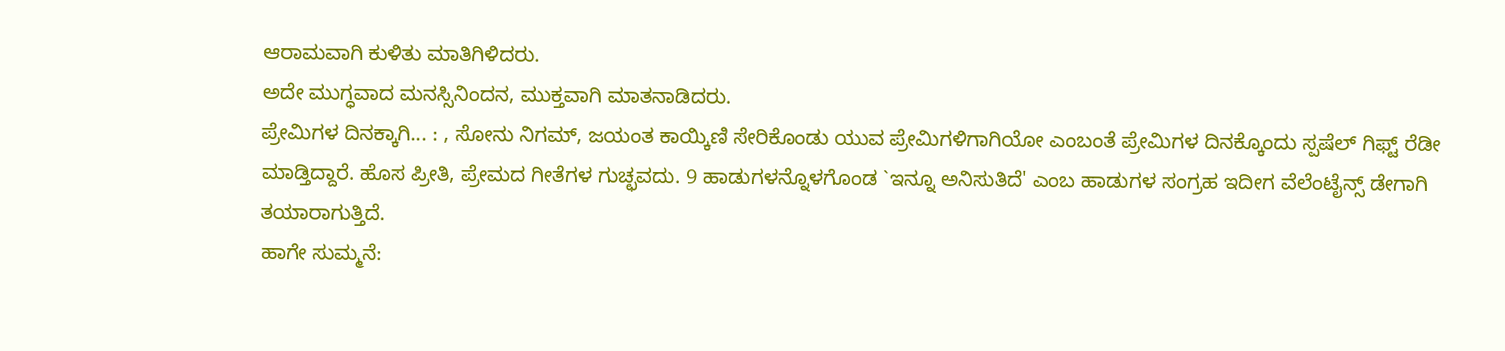ಆರಾಮವಾಗಿ ಕುಳಿತು ಮಾತಿಗಿಳಿದರು.
ಅದೇ ಮುಗ್ಧವಾದ ಮನಸ್ಸಿನಿಂದನ, ಮುಕ್ತವಾಗಿ ಮಾತನಾಡಿದರು.
ಪ್ರೇಮಿಗಳ ದಿನಕ್ಕಾಗಿ... : , ಸೋನು ನಿಗಮ್, ಜಯಂತ ಕಾಯ್ಕಿಣಿ ಸೇರಿಕೊಂಡು ಯುವ ಪ್ರೇಮಿಗಳಿಗಾಗಿಯೋ ಎಂಬಂತೆ ಪ್ರೇಮಿಗಳ ದಿನಕ್ಕೊಂದು ಸ್ಪಷೆಲ್ ಗಿಫ್ಟ್ ರೆಡೀ ಮಾಡ್ತಿದ್ದಾರೆ. ಹೊಸ ಪ್ರೀತಿ, ಪ್ರೇಮದ ಗೀತೆಗಳ ಗುಚ್ಛವದು. 9 ಹಾಡುಗಳನ್ನೊಳಗೊಂಡ `ಇನ್ನೂ ಅನಿಸುತಿದೆ' ಎಂಬ ಹಾಡುಗಳ ಸಂಗ್ರಹ ಇದೀಗ ವೆಲೆಂಟೈನ್ಸ್ ಡೇಗಾಗಿ ತಯಾರಾಗುತ್ತಿದೆ.
ಹಾಗೇ ಸುಮ್ಮನೆ: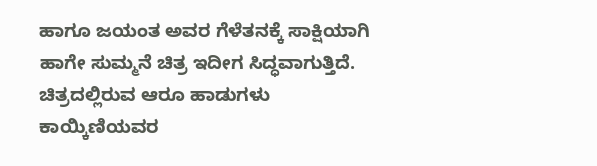ಹಾಗೂ ಜಯಂತ ಅವರ ಗೆಳೆತನಕ್ಕೆ ಸಾಕ್ಷಿಯಾಗಿ ಹಾಗೇ ಸುಮ್ಮನೆ ಚಿತ್ರ ಇದೀಗ ಸಿದ್ಧವಾಗುತ್ತಿದೆ. ಚಿತ್ರದಲ್ಲಿರುವ ಆರೂ ಹಾಡುಗಳು ಕಾಯ್ಕಿಣಿಯವರ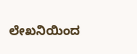ಲೇಖನಿಯಿಂದ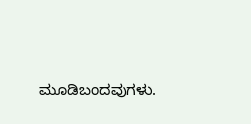ಮೂಡಿಬಂದವುಗಳು.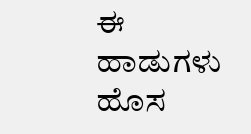ಈ ಹಾಡುಗಳು ಹೊಸ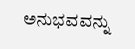ಅನುಭವವನ್ನು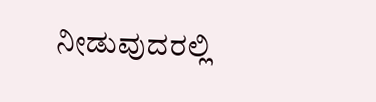ನೀಡುವುದರಲ್ಲಿ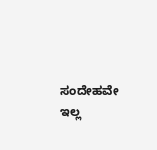ಸಂದೇಹವೇ ಇಲ್ಲ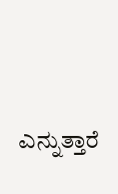ಎನ್ನುತ್ತಾರೆ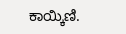ಕಾಯ್ಕಿಣಿ.